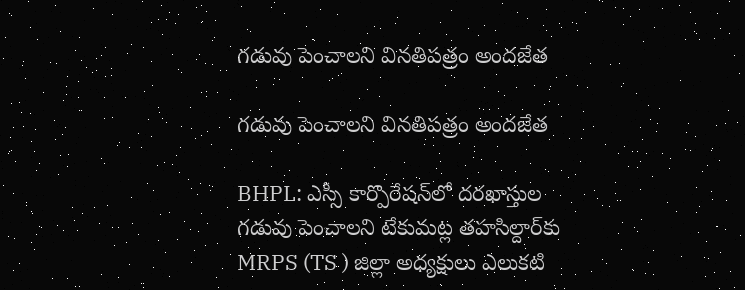గడువు పెంచాలని వినతిపత్రం అందజేత

గడువు పెంచాలని వినతిపత్రం అందజేత

BHPL: ఎస్సీ కార్పొరేషన్‌లో దరఖాస్తుల గడువు పెంచాలని టేకుమట్ల తహసిల్దార్‌కు MRPS (TS ) జిల్లా అధ్యక్షులు ఎలుకటి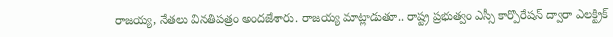రాజయ్య, నేతలు వినతిపత్రం అందజేశారు. రాజయ్య మాట్లాడుతూ.. రాష్ట్ర ప్రభుత్వం ఎస్సీ కార్పొరేషన్ ద్వారా ఎలక్ట్రిక్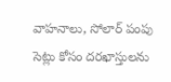వాహనాలు, సోలార్ పంపు సెట్లు కోసం దరఖాస్తులను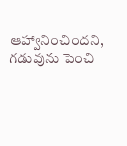ఆహ్వానించిందని, గడువును పెంచి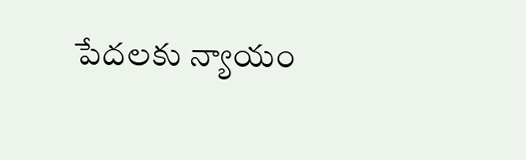పేదలకు న్యాయం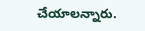చేయాలన్నారు.